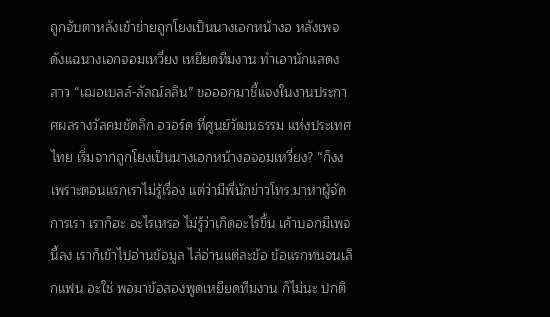ถูกจับตาหลังเข้าข่ายถูกโยงเป็นนางเอกหน้างอ หลังเพจดังแฉนางเอกจอมเหวี่ยง เหยียดทีมงาน ทำเอานักแสดงสาว “เฌอเบลล์-ลัลณ์ลลิน” ขอออกมาชี้แจงในงานประกาศผลรางวัลคมชัดลึก อวอร์ด ที่ศูนย์วัฒนธรรม แห่งประเทศไทย เริ่มจากถูกโยงเป็นนางเอกหน้างอจอมเหวี่ยง? “ก็งง เพราะตอนแรกเราไม่รู้เรื่อง แต่ว่ามีพี่นักข่าวโทร.มาหาผู้จัดการเรา เราก็ฮะ อะไรเหรอ ไม่รู้ว่าเกิดอะไรขึ้น เค้าบอกมีเพจนี้ลง เราก็เข้าไปอ่านข้อมูล ไล่อ่านแต่ละข้อ ข้อแรกทนจนเลิกแฟน อะใช่ พอมาข้อสองพูดเหยียดทีมงาน ก็ไม่นะ ปกติ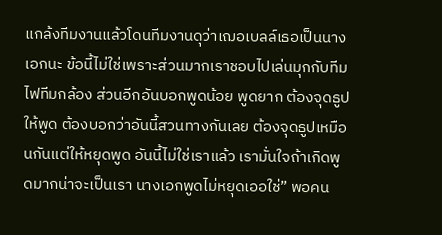แกล้งทีมงานแล้วโดนทีมงานดุว่าเฌอเบลล์เธอเป็นนางเอกนะ ข้อนี้ไม่ใช่เพราะส่วนมากเราชอบไปเล่นมุกกับทีมไฟทีมกล้อง ส่วนอีกอันบอกพูดน้อย พูดยาก ต้องจุดธูปให้พูด ต้องบอกว่าอันนี้สวนทางกันเลย ต้องจุดธูปเหมือนกันแต่ให้หยุดพูด อันนี้ไม่ใช่เราแล้ว เรามั่นใจถ้าเกิดพูดมากน่าจะเป็นเรา นางเอกพูดไม่หยุดเออใช่” พอคน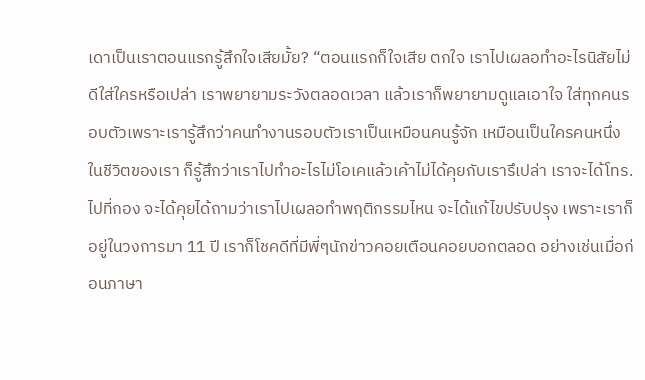เดาเป็นเราตอนแรกรู้สึกใจเสียมั้ย? “ตอนแรกก็ใจเสีย ตกใจ เราไปเผลอทำอะไรนิสัยไม่ดีใส่ใครหรือเปล่า เราพยายามระวังตลอดเวลา แล้วเราก็พยายามดูแลเอาใจ ใส่ทุกคนรอบตัวเพราะเรารู้สึกว่าคนทำงานรอบตัวเราเป็นเหมือนคนรู้จัก เหมือนเป็นใครคนหนึ่งในชีวิตของเรา ก็รู้สึกว่าเราไปทำอะไรไม่โอเคแล้วเค้าไม่ได้คุยกับเรารึเปล่า เราจะได้โทร.ไปที่กอง จะได้คุยได้ถามว่าเราไปเผลอทำพฤติกรรมไหน จะได้แก้ไขปรับปรุง เพราะเราก็อยู่ในวงการมา 11 ปี เราก็โชคดีที่มีพี่ๆนักข่าวคอยเตือนคอยบอกตลอด อย่างเช่นเมื่อก่อนภาษา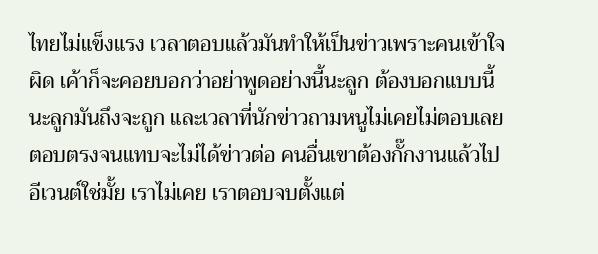ไทยไม่แข็งแรง เวลาตอบแล้วมันทำให้เป็นข่าวเพราะคนเข้าใจผิด เค้าก็จะคอยบอกว่าอย่าพูดอย่างนี้นะลูก ต้องบอกแบบนี้นะลูกมันถึงจะถูก และเวลาที่นักข่าวถามหนูไม่เคยไม่ตอบเลย ตอบตรงจนแทบจะไม่ได้ข่าวต่อ คนอื่นเขาต้องกั๊กงานแล้วไปอีเวนต์ใช่มั้ย เราไม่เคย เราตอบจบตั้งแต่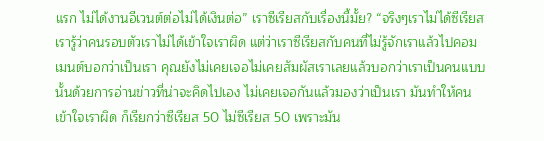แรก ไม่ได้งานอีเวนต์ต่อไม่ได้เงินต่อ” เราซีเรียสกับเรื่องนี้มั้ย? “จริงๆเราไม่ได้ซีเรียส เรารู้ว่าคนรอบตัวเราไม่ได้เข้าใจเราผิด แต่ว่าเราซีเรียสกับคนที่ไม่รู้จักเราแล้วไปคอมเมนต์บอกว่าเป็นเรา คุณยังไม่เคยเจอไม่เคยสัมผัสเราเลยแล้วบอกว่าเราเป็นคนแบบนั้นด้วยการอ่านข่าวที่น่าจะคิดไปเอง ไม่เคยเจอกันแล้วมองว่าเป็นเรา มันทำให้คนเข้าใจเราผิด ก็เรียกว่าซีเรียส 50 ไม่ซีเรียส 50 เพราะมัน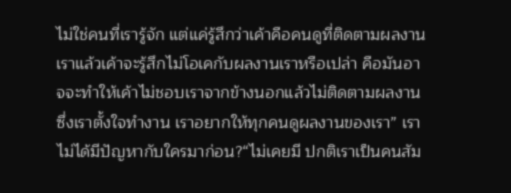ไม่ใช่คนที่เรารู้จัก แต่แค่รู้สึกว่าเค้าคือคนดูที่ติดตามผลงานเราแล้วเค้าจะรู้สึกไม่โอเคกับผลงานเราหรือเปล่า คือมันอาจจะทำให้เค้าไม่ชอบเราจากข้างนอกแล้วไม่ติดตามผลงาน ซึ่งเราตั้งใจทำงาน เราอยากให้ทุกคนดูผลงานของเรา” เราไม่ได้มีปัญหากับใครมาก่อน?“ไม่เคยมี ปกติเราเป็นคนสัม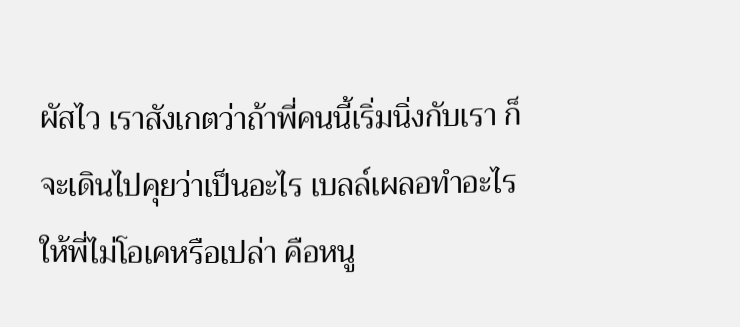ผัสไว เราสังเกตว่าถ้าพี่คนนี้เริ่มนิ่งกับเรา ก็จะเดินไปคุยว่าเป็นอะไร เบลล์เผลอทำอะไรให้พี่ไม่โอเคหรือเปล่า คือหนู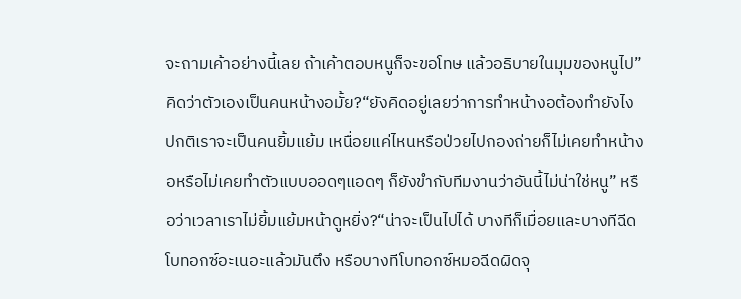จะถามเค้าอย่างนี้เลย ถ้าเค้าตอบหนูก็จะขอโทษ แล้วอธิบายในมุมของหนูไป” คิดว่าตัวเองเป็นคนหน้างอมั้ย?“ยังคิดอยู่เลยว่าการทำหน้างอต้องทำยังไง ปกติเราจะเป็นคนยิ้มแย้ม เหนื่อยแค่ไหนหรือป่วยไปกองถ่ายก็ไม่เคยทำหน้างอหรือไม่เคยทำตัวแบบออดๆแอดๆ ก็ยังขำกับทีมงานว่าอันนี้ไม่น่าใช่หนู” หรือว่าเวลาเราไม่ยิ้มแย้มหน้าดูหยิ่ง?“น่าจะเป็นไปได้ บางทีก็เมื่อยและบางทีฉีดโบทอกซ์อะเนอะแล้วมันตึง หรือบางทีโบทอกซ์หมอฉีดผิดจุ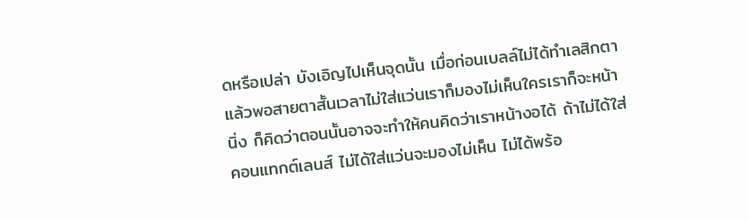ดหรือเปล่า บังเอิญไปเห็นจุดนั้น เมื่อก่อนเบลล์ไม่ได้ทำเลสิกตา แล้วพอสายตาสั้นเวลาไม่ใส่แว่นเราก็มองไม่เห็นใครเราก็จะหน้านิ่ง ก็คิดว่าตอนนั้นอาจจะทำให้คนคิดว่าเราหน้างอได้ ถ้าไม่ได้ใส่คอนแทกต์เลนส์ ไม่ได้ใส่แว่นจะมองไม่เห็น ไม่ได้พร้อ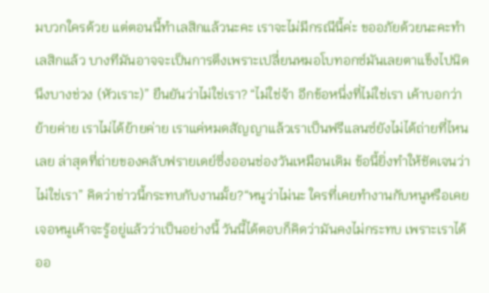มบวกใครด้วย แต่ตอนนี้ทำเลสิกแล้วนะคะ เราจะไม่มีกรณีนี้ค่ะ ขออภัยด้วยนะคะทำเลสิกแล้ว บางทีมันอาจจะเป็นการตึงเพราะเปลี่ยนหมอโบทอกซ์มันเลยตาแข็งไปนิดนึงบางช่วง (หัวเราะ)” ยืนยันว่าไม่ใช่เรา? “ไม่ใช่จ้า อีกข้อหนึ่งที่ไม่ใช่เรา เค้าบอกว่าย้ายค่าย เราไม่ได้ย้ายค่าย เราแค่หมดสัญญาแล้วเราเป็นฟรีแลนซ์ยังไม่ได้ถ่ายที่ไหนเลย ล่าสุดที่ถ่ายของคลับฟรายเดย์ซึ่งออนช่องวันเหมือนเดิม ข้อนี้ยิ่งทำให้ชัดเจนว่าไม่ใช่เรา” คิดว่าข่าวนี้กระทบกับงานมั้ย?“หนูว่าไม่นะ ใครที่เคยทำงานกับหนูหรือเคยเจอหนูเค้าจะรู้อยู่แล้วว่าเป็นอย่างนี้ วันนี้ได้ตอบก็คิดว่ามันคงไม่กระทบ เพราะเราได้ออ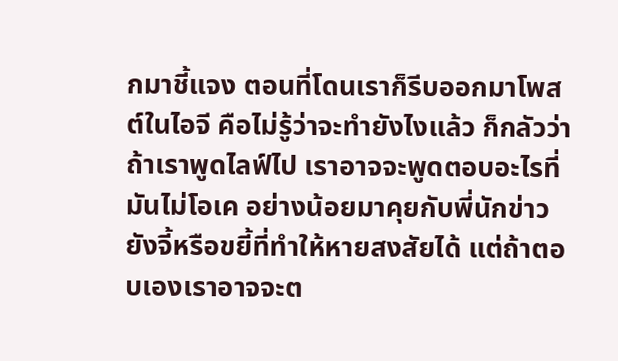กมาชี้แจง ตอนที่โดนเราก็รีบออกมาโพสต์ในไอจี คือไม่รู้ว่าจะทำยังไงแล้ว ก็กลัวว่าถ้าเราพูดไลฟ์ไป เราอาจจะพูดตอบอะไรที่มันไม่โอเค อย่างน้อยมาคุยกับพี่นักข่าวยังจี้หรือขยี้ที่ทำให้หายสงสัยได้ แต่ถ้าตอบเองเราอาจจะต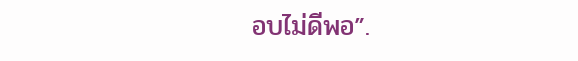อบไม่ดีพอ”.